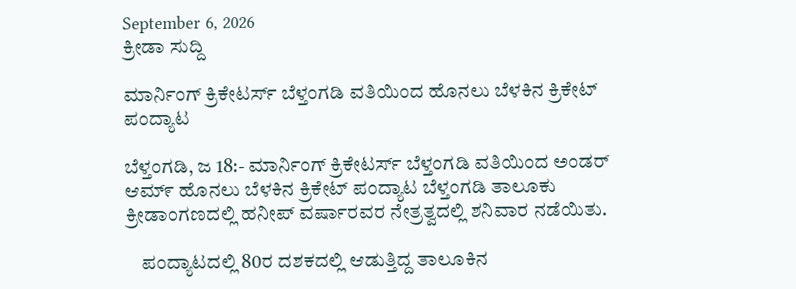September 6, 2026
ಕ್ರೀಡಾ ಸುದ್ದಿ

ಮಾರ್ನಿಂಗ್ ಕ್ರಿಕೇಟರ್ಸ್ ಬೆಳ್ತಂಗಡಿ ವತಿಯಿಂದ ಹೊನಲು ಬೆಳಕಿನ ಕ್ರಿಕೇಟ್ ಪಂದ್ಯಾಟ

ಬೆಳ್ತಂಗಡಿ, ಜ 18:- ಮಾರ್ನಿಂಗ್ ಕ್ರಿಕೇಟರ್ಸ್ ಬೆಳ್ತಂಗಡಿ ವತಿಯಿಂದ ಅಂಡರ್ ಆಮ್೯ ಹೊನಲು ಬೆಳಕಿನ ಕ್ರಿಕೇಟ್ ಪಂದ್ಯಾಟ ಬೆಳ್ತಂಗಡಿ ತಾಲೂಕು ಕ್ರೀಡಾಂಗಣದಲ್ಲಿ ಹನೀಪ್ ವರ್ಷಾರವರ ನೇತ್ರತ್ವದಲ್ಲಿ ಶನಿವಾರ ನಡೆಯಿತು.

    ಪಂದ್ಯಾಟದಲ್ಲಿ 80ರ ದಶಕದಲ್ಲಿ ಆಡುತ್ತಿದ್ದ ತಾಲೂಕಿನ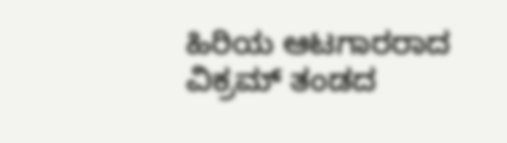ಹಿರಿಯ ಆಟಗಾರರಾದ ವಿಕ್ರಮ್ ತಂಡದ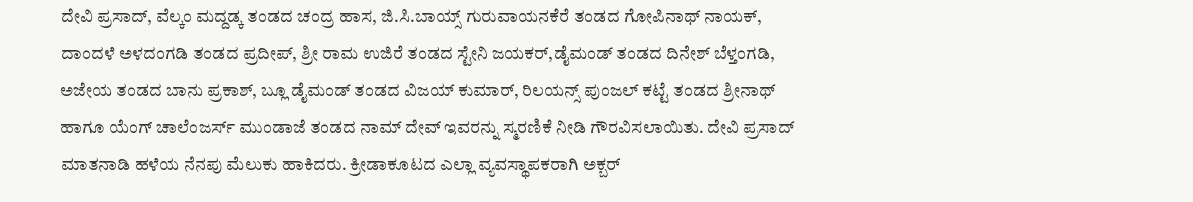ದೇವಿ ಪ್ರಸಾದ್, ವೆಲ್ಕಂ ಮದ್ದಡ್ಕ ತಂಡದ ಚಂದ್ರ ಹಾಸ, ಜಿ.ಸಿ.ಬಾಯ್ಸ್ ಗುರುವಾಯನಕೆರೆ ತಂಡದ ಗೋಪಿನಾಥ್ ನಾಯಕ್, ದಾಂದಳೆ ಅಳದಂಗಡಿ ತಂಡದ ಪ್ರದೀಪ್, ಶ್ರೀ ರಾಮ ಉಜಿರೆ ತಂಡದ ಸ್ಟೇನಿ ಜಯಕರ್,ಡೈಮಂಡ್ ತಂಡದ ದಿನೇಶ್ ಬೆಳ್ತಂಗಡಿ, ಅಜೇಯ ತಂಡದ ಬಾನು ಪ್ರಕಾಶ್, ಬ್ಲೂ ಡೈಮಂಡ್ ತಂಡದ ವಿಜಯ್ ಕುಮಾರ್, ರಿಲಯನ್ಸ್ ಪುಂಜಲ್ ಕಟ್ಟೆ ತಂಡದ ಶ್ರೀನಾಥ್ ಹಾಗೂ ಯೆಂಗ್ ಚಾಲೆಂಜರ್ಸ್ ಮುಂಡಾಜೆ ತಂಡದ ನಾಮ್ ದೇವ್ ಇವರನ್ನು ಸ್ಮರಣಿಕೆ ನೀಡಿ ಗೌರವಿಸಲಾಯಿತು. ದೇವಿ ಪ್ರಸಾದ್ ಮಾತನಾಡಿ ಹಳೆಯ ನೆನಪು ಮೆಲುಕು ಹಾಕಿದರು. ಕ್ರೀಡಾಕೂಟದ ಎಲ್ಲಾ ವ್ಯವಸ್ಥಾಪಕರಾಗಿ ಅಕ್ಬರ್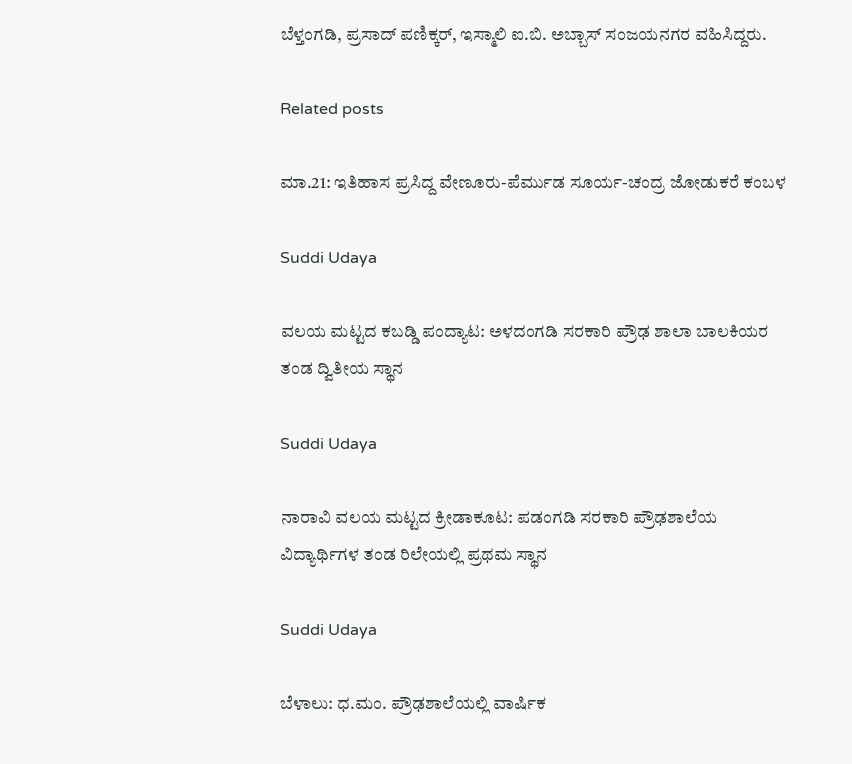ಬೆಳ್ತಂಗಡಿ, ಪ್ರಸಾದ್ ಪಣಿಕ್ಕರ್, ಇಸ್ಮಾಲಿ ಐ.ಬಿ. ಅಬ್ಬಾಸ್ ಸಂಜಯನಗರ ವಹಿಸಿದ್ದರು.

Related posts

ಮಾ.21: ಇತಿಹಾಸ ಪ್ರಸಿದ್ದ ವೇಣೂರು-ಪೆರ್ಮುಡ ಸೂರ್ಯ-ಚಂದ್ರ ಜೋಡುಕರೆ ಕಂಬಳ

Suddi Udaya

ವಲಯ ಮಟ್ಟದ ಕಬಡ್ಡಿ ಪಂದ್ಯಾಟ: ಅಳದಂಗಡಿ ಸರಕಾರಿ ಪ್ರೌಢ ಶಾಲಾ ಬಾಲಕಿಯರ ತಂಡ ದ್ವಿತೀಯ ಸ್ಥಾನ

Suddi Udaya

ನಾರಾವಿ ವಲಯ ಮಟ್ಟದ ಕ್ರೀಡಾಕೂಟ: ಪಡಂಗಡಿ ಸರಕಾರಿ ಪ್ರೌಢಶಾಲೆಯ ವಿದ್ಯಾರ್ಥಿಗಳ ತಂಡ ರಿಲೇಯಲ್ಲಿ ಪ್ರಥಮ ಸ್ಥಾನ

Suddi Udaya

ಬೆಳಾಲು: ಧ.ಮಂ. ಪ್ರೌಢಶಾಲೆಯಲ್ಲಿ ವಾರ್ಷಿಕ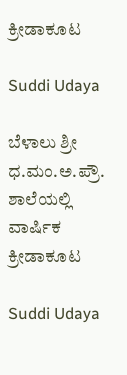ಕ್ರೀಡಾಕೂಟ

Suddi Udaya

ಬೆಳಾಲು ಶ್ರೀ ಧ.ಮಂ.ಅ.ಪ್ರೌ. ಶಾಲೆಯಲ್ಲಿ ವಾರ್ಷಿಕ ಕ್ರೀಡಾಕೂಟ

Suddi Udaya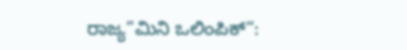ರಾಜ್ಯ”ಮಿನಿ ಒಲಿಂಪಿಕ್“: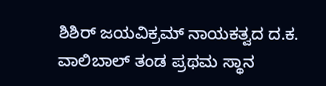ಶಿಶಿರ್ ಜಯವಿಕ್ರಮ್ ನಾಯಕತ್ವದ ದ.ಕ. ವಾಲಿಬಾಲ್ ತಂಡ ಪ್ರಥಮ ಸ್ಥಾನ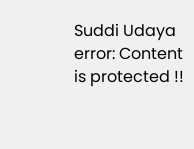Suddi Udaya
error: Content is protected !!